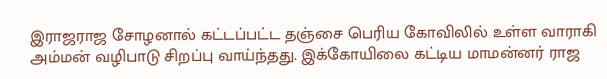இராஜராஜ சோழனால் கட்டப்பட்ட தஞ்சை பெரிய கோவிலில் உள்ள வாராகி அம்மன் வழிபாடு சிறப்பு வாய்ந்தது. இக்கோயிலை கட்டிய மாமன்னர் ராஜ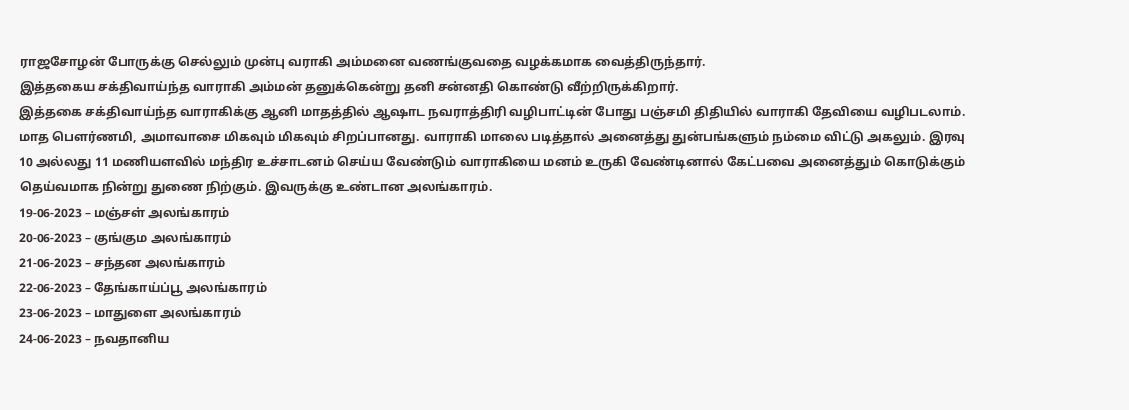ராஜசோழன் போருக்கு செல்லும் முன்பு வராகி அம்மனை வணங்குவதை வழக்கமாக வைத்திருந்தார்.
இத்தகைய சக்திவாய்ந்த வாராகி அம்மன் தனுக்கென்று தனி சன்னதி கொண்டு வீற்றிருக்கிறார்.
இத்தகை சக்திவாய்ந்த வாராகிக்கு ஆனி மாதத்தில் ஆஷாட நவராத்திரி வழிபாட்டின் போது பஞ்சமி திதியில் வாராகி தேவியை வழிபடலாம். மாத பெளர்ணமி, அமாவாசை மிகவும் மிகவும் சிறப்பானது. வாராகி மாலை படித்தால் அனைத்து துன்பங்களும் நம்மை விட்டு அகலும். இரவு 10 அல்லது 11 மணியளவில் மந்திர உச்சாடனம் செய்ய வேண்டும் வாராகியை மனம் உருகி வேண்டினால் கேட்பவை அனைத்தும் கொடுக்கும் தெய்வமாக நின்று துணை நிற்கும். இவருக்கு உண்டான அலங்காரம்.
19-06-2023 – மஞ்சள் அலங்காரம்
20-06-2023 – குங்கும அலங்காரம்
21-06-2023 – சந்தன அலங்காரம்
22-06-2023 – தேங்காய்ப்பூ அலங்காரம்
23-06-2023 – மாதுளை அலங்காரம்
24-06-2023 – நவதானிய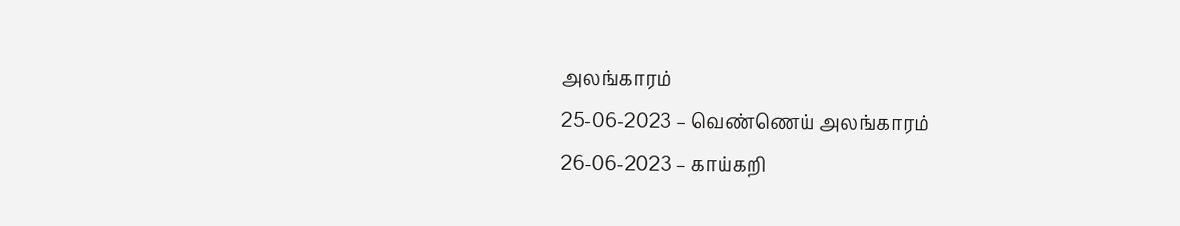அலங்காரம்
25-06-2023 – வெண்ணெய் அலங்காரம்
26-06-2023 – காய்கறி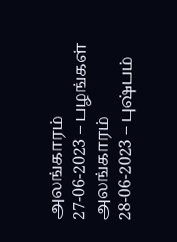அலங்காரம்
27-06-2023 – பழங்கள் அலங்காரம்
28-06-2023 – புஷ்பம்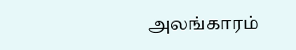அலங்காரம்